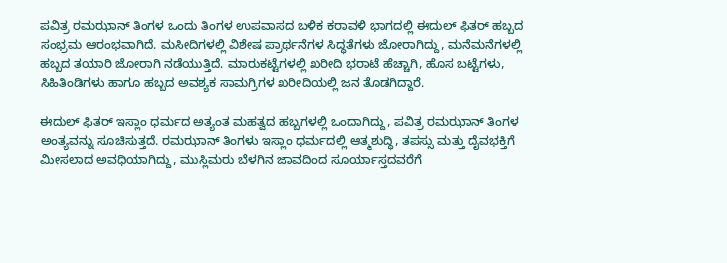ಪವಿತ್ರ ರಮಝಾನ್ ತಿಂಗಳ ಒಂದು ತಿಂಗಳ ಉಪವಾಸದ ಬಳಿಕ ಕರಾವಳಿ ಭಾಗದಲ್ಲಿ ಈದುಲ್ ಫಿತರ್ ಹಬ್ಬದ ಸಂಭ್ರಮ ಆರಂಭವಾಗಿದೆ. ಮಸೀದಿಗಳಲ್ಲಿ ವಿಶೇಷ ಪ್ರಾರ್ಥನೆಗಳ ಸಿದ್ಧತೆಗಳು ಜೋರಾಗಿದ್ದು, ಮನೆಮನೆಗಳಲ್ಲಿ ಹಬ್ಬದ ತಯಾರಿ ಜೋರಾಗಿ ನಡೆಯುತ್ತಿದೆ. ಮಾರುಕಟ್ಟೆಗಳಲ್ಲಿ ಖರೀದಿ ಭರಾಟೆ ಹೆಚ್ಚಾಗಿ, ಹೊಸ ಬಟ್ಟೆಗಳು, ಸಿಹಿತಿಂಡಿಗಳು ಹಾಗೂ ಹಬ್ಬದ ಅವಶ್ಯಕ ಸಾಮಗ್ರಿಗಳ ಖರೀದಿಯಲ್ಲಿ ಜನ ತೊಡಗಿದ್ದಾರೆ.

ಈದುಲ್ ಫಿತರ್ ಇಸ್ಲಾಂ ಧರ್ಮದ ಅತ್ಯಂತ ಮಹತ್ವದ ಹಬ್ಬಗಳಲ್ಲಿ ಒಂದಾಗಿದ್ದು, ಪವಿತ್ರ ರಮಝಾನ್ ತಿಂಗಳ ಅಂತ್ಯವನ್ನು ಸೂಚಿಸುತ್ತದೆ. ರಮಝಾನ್ ತಿಂಗಳು ಇಸ್ಲಾಂ ಧರ್ಮದಲ್ಲಿ ಆತ್ಮಶುದ್ಧಿ, ತಪಸ್ಸು ಮತ್ತು ದೈವಭಕ್ತಿಗೆ ಮೀಸಲಾದ ಅವಧಿಯಾಗಿದ್ದು, ಮುಸ್ಲಿಮರು ಬೆಳಗಿನ ಜಾವದಿಂದ ಸೂರ್ಯಾಸ್ತದವರೆಗೆ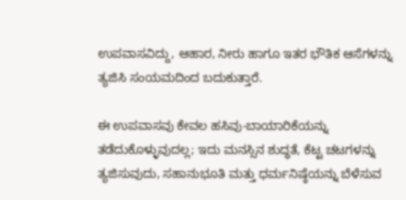ಉಪವಾಸವಿದ್ದು, ಆಹಾರ, ನೀರು ಹಾಗೂ ಇತರ ಭೌತಿಕ ಆಸೆಗಳನ್ನು ತ್ಯಜಿಸಿ ಸಂಯಮದಿಂದ ಬದುಕುತ್ತಾರೆ.

ಈ ಉಪವಾಸವು ಕೇವಲ ಹಸಿವು-ಬಾಯಾರಿಕೆಯನ್ನು ತಡೆದುಕೊಳ್ಳುವುದಲ್ಲ; ಇದು ಮನಸ್ಸಿನ ಶುದ್ಧತೆ, ಕೆಟ್ಟ ಚಟಗಳನ್ನು ತ್ಯಜಿಸುವುದು, ಸಹಾನುಭೂತಿ ಮತ್ತು ಧರ್ಮನಿಷ್ಠೆಯನ್ನು ಬೆಳೆಸುವ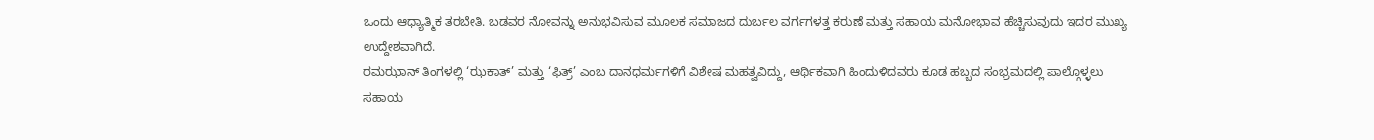ಒಂದು ಆಧ್ಯಾತ್ಮಿಕ ತರಬೇತಿ. ಬಡವರ ನೋವನ್ನು ಅನುಭವಿಸುವ ಮೂಲಕ ಸಮಾಜದ ದುರ್ಬಲ ವರ್ಗಗಳತ್ತ ಕರುಣೆ ಮತ್ತು ಸಹಾಯ ಮನೋಭಾವ ಹೆಚ್ಚಿಸುವುದು ಇದರ ಮುಖ್ಯ ಉದ್ದೇಶವಾಗಿದೆ.
ರಮಝಾನ್ ತಿಂಗಳಲ್ಲಿ ‘ಝಕಾತ್’ ಮತ್ತು ‘ಫಿತ್ರ್’ ಎಂಬ ದಾನಧರ್ಮಗಳಿಗೆ ವಿಶೇಷ ಮಹತ್ವವಿದ್ದು, ಆರ್ಥಿಕವಾಗಿ ಹಿಂದುಳಿದವರು ಕೂಡ ಹಬ್ಬದ ಸಂಭ್ರಮದಲ್ಲಿ ಪಾಲ್ಗೊಳ್ಳಲು ಸಹಾಯ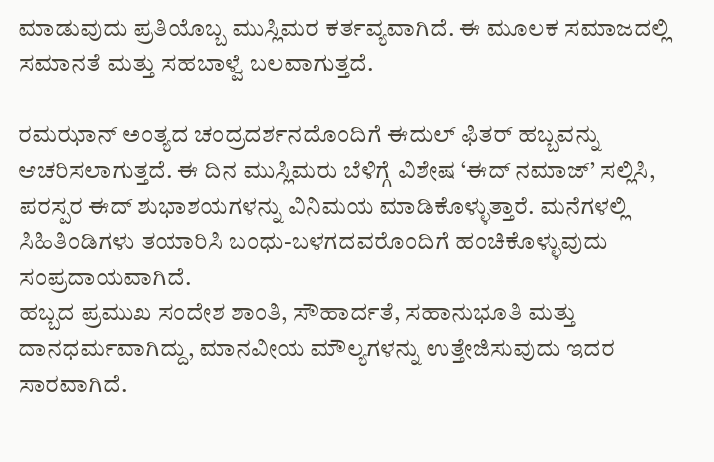ಮಾಡುವುದು ಪ್ರತಿಯೊಬ್ಬ ಮುಸ್ಲಿಮರ ಕರ್ತವ್ಯವಾಗಿದೆ. ಈ ಮೂಲಕ ಸಮಾಜದಲ್ಲಿ ಸಮಾನತೆ ಮತ್ತು ಸಹಬಾಳ್ವೆ ಬಲವಾಗುತ್ತದೆ.

ರಮಝಾನ್ ಅಂತ್ಯದ ಚಂದ್ರದರ್ಶನದೊಂದಿಗೆ ಈದುಲ್ ಫಿತರ್ ಹಬ್ಬವನ್ನು ಆಚರಿಸಲಾಗುತ್ತದೆ. ಈ ದಿನ ಮುಸ್ಲಿಮರು ಬೆಳಿಗ್ಗೆ ವಿಶೇಷ ‘ಈದ್ ನಮಾಜ್’ ಸಲ್ಲಿಸಿ, ಪರಸ್ಪರ ಈದ್ ಶುಭಾಶಯಗಳನ್ನು ವಿನಿಮಯ ಮಾಡಿಕೊಳ್ಳುತ್ತಾರೆ. ಮನೆಗಳಲ್ಲಿ ಸಿಹಿತಿಂಡಿಗಳು ತಯಾರಿಸಿ ಬಂಧು-ಬಳಗದವರೊಂದಿಗೆ ಹಂಚಿಕೊಳ್ಳುವುದು ಸಂಪ್ರದಾಯವಾಗಿದೆ.
ಹಬ್ಬದ ಪ್ರಮುಖ ಸಂದೇಶ ಶಾಂತಿ, ಸೌಹಾರ್ದತೆ, ಸಹಾನುಭೂತಿ ಮತ್ತು ದಾನಧರ್ಮವಾಗಿದ್ದು, ಮಾನವೀಯ ಮೌಲ್ಯಗಳನ್ನು ಉತ್ತೇಜಿಸುವುದು ಇದರ ಸಾರವಾಗಿದೆ.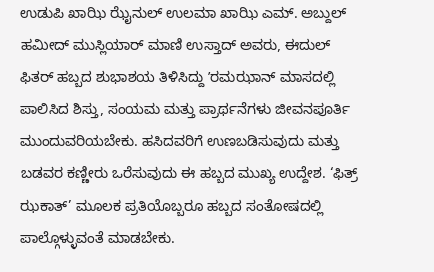ಉಡುಪಿ ಖಾಝಿ ಝೈನುಲ್ ಉಲಮಾ ಖಾಝಿ ಎಮ್. ಅಬ್ದುಲ್ ಹಮೀದ್ ಮುಸ್ಲಿಯಾರ್ ಮಾಣಿ ಉಸ್ತಾದ್ ಅವರು, ಈದುಲ್ ಫಿತರ್ ಹಬ್ಬದ ಶುಭಾಶಯ ತಿಳಿಸಿದ್ದು ʼರಮಝಾನ್ ಮಾಸದಲ್ಲಿ ಪಾಲಿಸಿದ ಶಿಸ್ತು, ಸಂಯಮ ಮತ್ತು ಪ್ರಾರ್ಥನೆಗಳು ಜೀವನಪೂರ್ತಿ ಮುಂದುವರಿಯಬೇಕು. ಹಸಿದವರಿಗೆ ಉಣಬಡಿಸುವುದು ಮತ್ತು ಬಡವರ ಕಣ್ಣೀರು ಒರೆಸುವುದು ಈ ಹಬ್ಬದ ಮುಖ್ಯ ಉದ್ದೇಶ. ‘ಫಿತ್ರ್ ಝಕಾತ್’ ಮೂಲಕ ಪ್ರತಿಯೊಬ್ಬರೂ ಹಬ್ಬದ ಸಂತೋಷದಲ್ಲಿ ಪಾಲ್ಗೊಳ್ಳುವಂತೆ ಮಾಡಬೇಕು.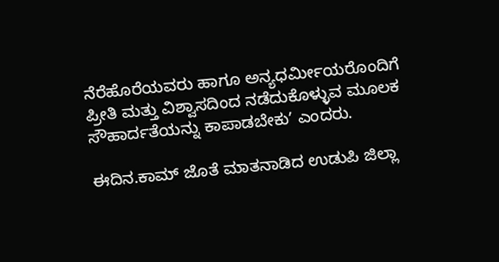ನೆರೆಹೊರೆಯವರು ಹಾಗೂ ಅನ್ಯಧರ್ಮೀಯರೊಂದಿಗೆ ಪ್ರೀತಿ ಮತ್ತು ವಿಶ್ವಾಸದಿಂದ ನಡೆದುಕೊಳ್ಳುವ ಮೂಲಕ ಸೌಹಾರ್ದತೆಯನ್ನು ಕಾಪಾಡಬೇಕುʼ ಎಂದರು.

ಈದಿನ.ಕಾಮ್ ಜೊತೆ ಮಾತನಾಡಿದ ಉಡುಪಿ ಜಿಲ್ಲಾ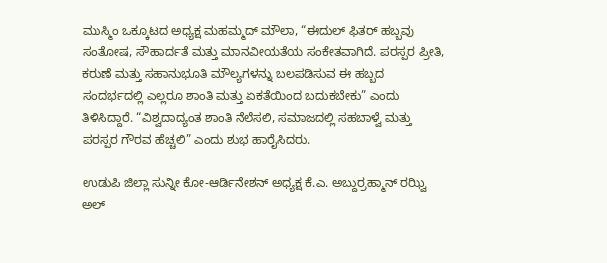ಮುಸ್ಮಿಂ ಒಕ್ಕೂಟದ ಅಧ್ಯಕ್ಷ ಮಹಮ್ಮದ್ ಮೌಲಾ, “ಈದುಲ್ ಫಿತರ್ ಹಬ್ಬವು ಸಂತೋಷ, ಸೌಹಾರ್ದತೆ ಮತ್ತು ಮಾನವೀಯತೆಯ ಸಂಕೇತವಾಗಿದೆ. ಪರಸ್ಪರ ಪ್ರೀತಿ, ಕರುಣೆ ಮತ್ತು ಸಹಾನುಭೂತಿ ಮೌಲ್ಯಗಳನ್ನು ಬಲಪಡಿಸುವ ಈ ಹಬ್ಬದ ಸಂದರ್ಭದಲ್ಲಿ ಎಲ್ಲರೂ ಶಾಂತಿ ಮತ್ತು ಏಕತೆಯಿಂದ ಬದುಕಬೇಕು” ಎಂದು ತಿಳಿಸಿದ್ದಾರೆ. “ವಿಶ್ವದಾದ್ಯಂತ ಶಾಂತಿ ನೆಲೆಸಲಿ, ಸಮಾಜದಲ್ಲಿ ಸಹಬಾಳ್ವೆ ಮತ್ತು ಪರಸ್ಪರ ಗೌರವ ಹೆಚ್ಚಲಿ” ಎಂದು ಶುಭ ಹಾರೈಸಿದರು.

ಉಡುಪಿ ಜಿಲ್ಲಾ ಸುನ್ನೀ ಕೋ-ಆರ್ಡಿನೇಶನ್ ಅಧ್ಯಕ್ಷ ಕೆ.ಎ. ಅಬ್ದುರ್ರಹ್ಮಾನ್ ರಝ್ವಿ ಅಲ್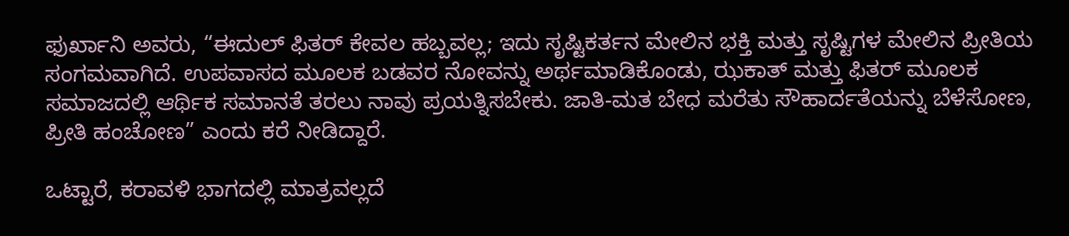ಫುರ್ಖಾನಿ ಅವರು, “ಈದುಲ್ ಫಿತರ್ ಕೇವಲ ಹಬ್ಬವಲ್ಲ; ಇದು ಸೃಷ್ಟಿಕರ್ತನ ಮೇಲಿನ ಭಕ್ತಿ ಮತ್ತು ಸೃಷ್ಟಿಗಳ ಮೇಲಿನ ಪ್ರೀತಿಯ ಸಂಗಮವಾಗಿದೆ. ಉಪವಾಸದ ಮೂಲಕ ಬಡವರ ನೋವನ್ನು ಅರ್ಥಮಾಡಿಕೊಂಡು, ಝಕಾತ್ ಮತ್ತು ಫಿತರ್ ಮೂಲಕ ಸಮಾಜದಲ್ಲಿ ಆರ್ಥಿಕ ಸಮಾನತೆ ತರಲು ನಾವು ಪ್ರಯತ್ನಿಸಬೇಕು. ಜಾತಿ-ಮತ ಬೇಧ ಮರೆತು ಸೌಹಾರ್ದತೆಯನ್ನು ಬೆಳೆಸೋಣ, ಪ್ರೀತಿ ಹಂಚೋಣ” ಎಂದು ಕರೆ ನೀಡಿದ್ದಾರೆ.

ಒಟ್ಟಾರೆ, ಕರಾವಳಿ ಭಾಗದಲ್ಲಿ ಮಾತ್ರವಲ್ಲದೆ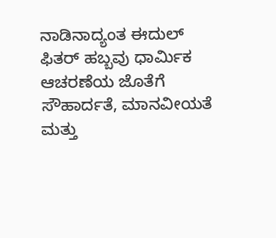ನಾಡಿನಾದ್ಯಂತ ಈದುಲ್ ಫಿತರ್ ಹಬ್ಬವು ಧಾರ್ಮಿಕ ಆಚರಣೆಯ ಜೊತೆಗೆ ಸೌಹಾರ್ದತೆ, ಮಾನವೀಯತೆ ಮತ್ತು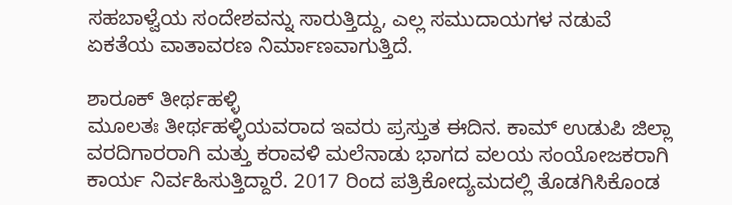ಸಹಬಾಳ್ವೆಯ ಸಂದೇಶವನ್ನು ಸಾರುತ್ತಿದ್ದು, ಎಲ್ಲ ಸಮುದಾಯಗಳ ನಡುವೆ ಏಕತೆಯ ವಾತಾವರಣ ನಿರ್ಮಾಣವಾಗುತ್ತಿದೆ.

ಶಾರೂಕ್ ತೀರ್ಥಹಳ್ಳಿ
ಮೂಲತಃ ತೀರ್ಥಹಳ್ಳಿಯವರಾದ ಇವರು ಪ್ರಸ್ತುತ ಈದಿನ. ಕಾಮ್ ಉಡುಪಿ ಜಿಲ್ಲಾ ವರದಿಗಾರರಾಗಿ ಮತ್ತು ಕರಾವಳಿ ಮಲೆನಾಡು ಭಾಗದ ವಲಯ ಸಂಯೋಜಕರಾಗಿ ಕಾರ್ಯ ನಿರ್ವಹಿಸುತ್ತಿದ್ದಾರೆ. 2017 ರಿಂದ ಪತ್ರಿಕೋದ್ಯಮದಲ್ಲಿ ತೊಡಗಿಸಿಕೊಂಡ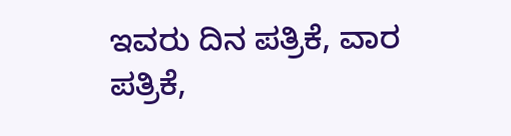ಇವರು ದಿನ ಪತ್ರಿಕೆ, ವಾರ ಪತ್ರಿಕೆ,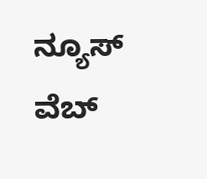ನ್ಯೂಸ್ ವೆಬ್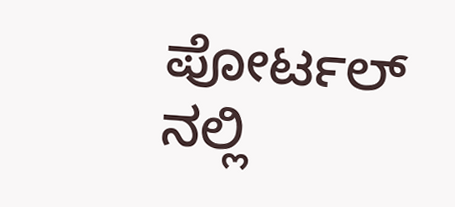ಪೋರ್ಟಲ್ ನಲ್ಲಿ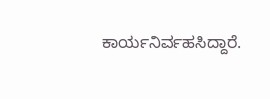ಕಾರ್ಯನಿರ್ವಹಸಿದ್ದಾರೆ.